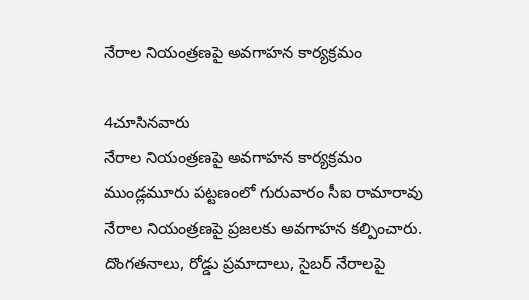నేరాల నియంత్రణపై అవగాహన కార్యక్రమం

4చూసినవారు
నేరాల నియంత్రణపై అవగాహన కార్యక్రమం
ముండ్లమూరు పట్టణంలో గురువారం సీఐ రామారావు నేరాల నియంత్రణపై ప్రజలకు అవగాహన కల్పించారు. దొంగతనాలు, రోడ్డు ప్రమాదాలు, సైబర్ నేరాలపై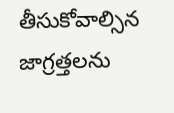తీసుకోవాల్సిన జాగ్రత్తలను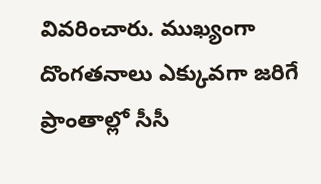వివరించారు. ముఖ్యంగా దొంగతనాలు ఎక్కువగా జరిగే ప్రాంతాల్లో సీసీ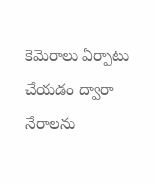కెమెరాలు ఏర్పాటు చేయడం ద్వారా నేరాలను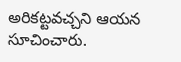అరికట్టవచ్చని ఆయన సూచించారు.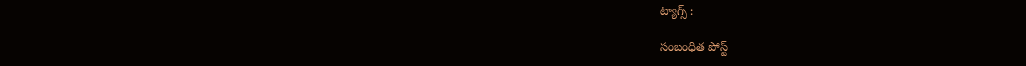ట్యాగ్స్ :

సంబంధిత పోస్ట్